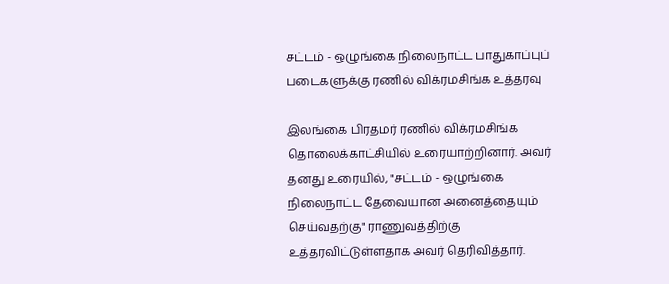சட்டம் - ஒழுங்கை நிலைநாட்ட பாதுகாப்புப் படைகளுக்கு ரணில் விக்ரமசிங்க உத்தரவு

இலங்கை பிரதமர் ரணில் விக்ரமசிங்க தொலைக்காட்சியில் உரையாற்றினார். அவர் தனது உரையில், "சட்டம் - ஒழுங்கை நிலைநாட்ட தேவையான அனைத்தையும் செய்வதற்கு" ராணுவத்திற்கு உத்தரவிட்டுள்ளதாக அவர் தெரிவித்தார்.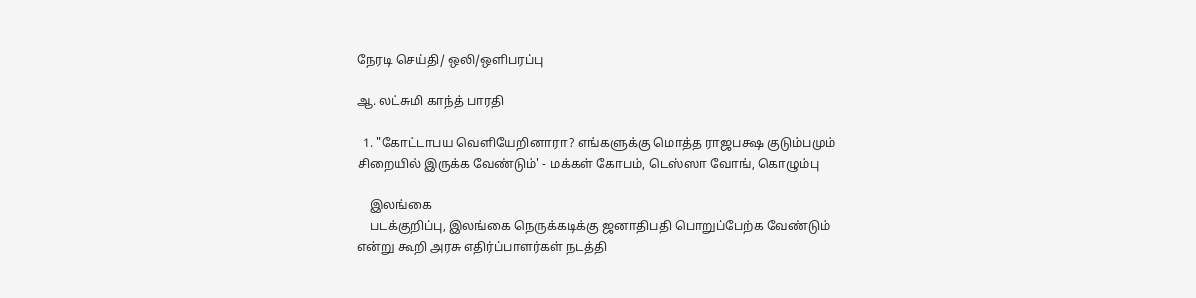நேரடி செய்தி/ ஒலி/ஒளிபரப்பு

ஆ. லட்சுமி காந்த் பாரதி

  1. "கோட்டாபய வெளியேறினாரா? எங்களுக்கு மொத்த ராஜபக்ஷ குடும்பமும் சிறையில் இருக்க வேண்டும்' - மக்கள் கோபம், டெஸ்ஸா வோங், கொழும்பு

    இலங்கை
    படக்குறிப்பு, இலங்கை நெருக்கடிக்கு ஜனாதிபதி பொறுப்பேற்க வேண்டும் என்று கூறி அரசு எதிர்ப்பாளர்கள் நடத்தி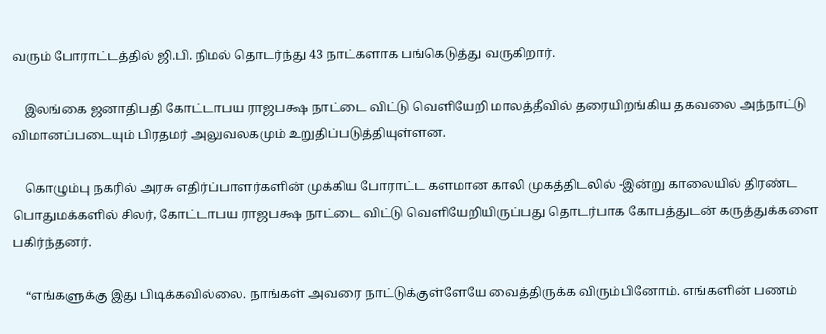வரும் போராட்டத்தில் ஜி.பி. நிமல் தொடர்ந்து 43 நாட்களாக பங்கெடுத்து வருகிறார்.

    இலங்கை ஜனாதிபதி கோட்டாபய ராஜபக்ஷ நாட்டை விட்டு வெளியேறி மாலத்தீவில் தரையிறங்கிய தகவலை அந்நாட்டு விமானப்படையும் பிரதமர் அலுவலகமும் உறுதிப்படுத்தியுள்ளன.

    கொழும்பு நகரில் அரசு எதிர்ப்பாளர்களின் முக்கிய போராட்ட களமான காலி முகத்திடலில் -இன்று காலையில் திரண்ட பொதுமக்களில் சிலர், கோட்டாபய ராஜபக்ஷ நாட்டை விட்டு வெளியேறியிருப்பது தொடர்பாக கோபத்துடன் கருத்துக்களை பகிர்ந்தனர்.

    “எங்களுக்கு இது பிடிக்கவில்லை. நாங்கள் அவரை நாட்டுக்குள்ளேயே வைத்திருக்க விரும்பினோம். எங்களின் பணம்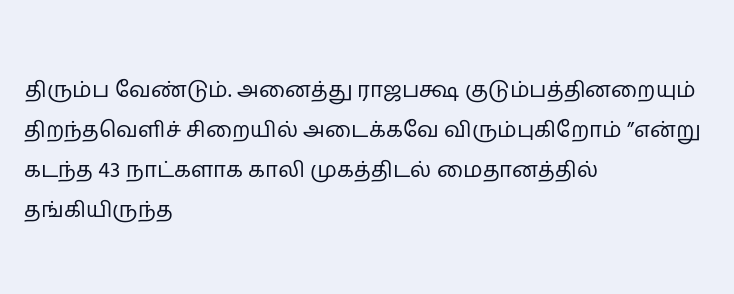திரும்ப வேண்டும். அனைத்து ராஜபக்ஷ குடும்பத்தினறையும் திறந்தவெளிச் சிறையில் அடைக்கவே விரும்புகிறோம் ”என்று கடந்த 43 நாட்களாக காலி முகத்திடல் மைதானத்தில் தங்கியிருந்த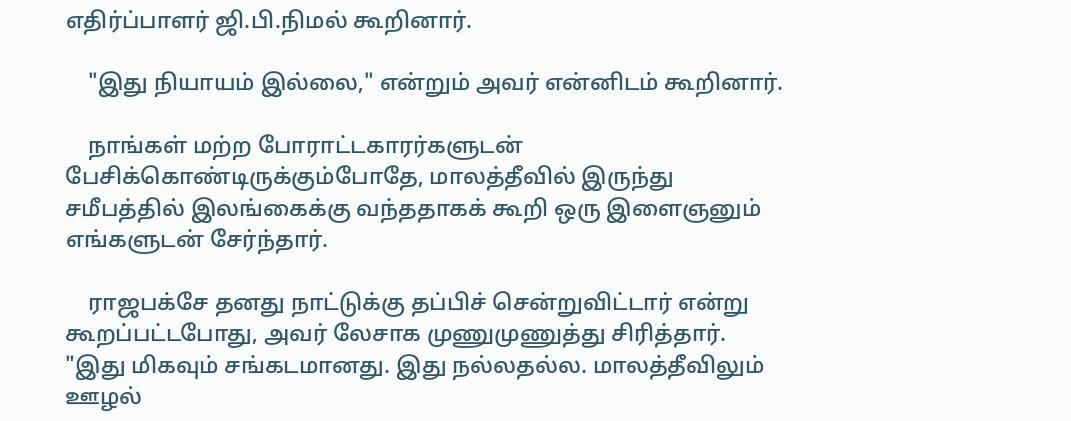எதிர்ப்பாளர் ஜி.பி.நிமல் கூறினார்.

    "இது நியாயம் இல்லை," என்றும் அவர் என்னிடம் கூறினார்.

    நாங்கள் மற்ற போராட்டகாரர்களுடன் பேசிக்கொண்டிருக்கும்போதே, மாலத்தீவில் இருந்து சமீபத்தில் இலங்கைக்கு வந்ததாகக் கூறி ஒரு இளைஞனும் எங்களுடன் சேர்ந்தார்.

    ராஜபக்சே தனது நாட்டுக்கு தப்பிச் சென்றுவிட்டார் என்று கூறப்பட்டபோது, அவர் லேசாக முணுமுணுத்து சிரித்தார். "இது மிகவும் சங்கடமானது. இது நல்லதல்ல. மாலத்தீவிலும் ஊழல்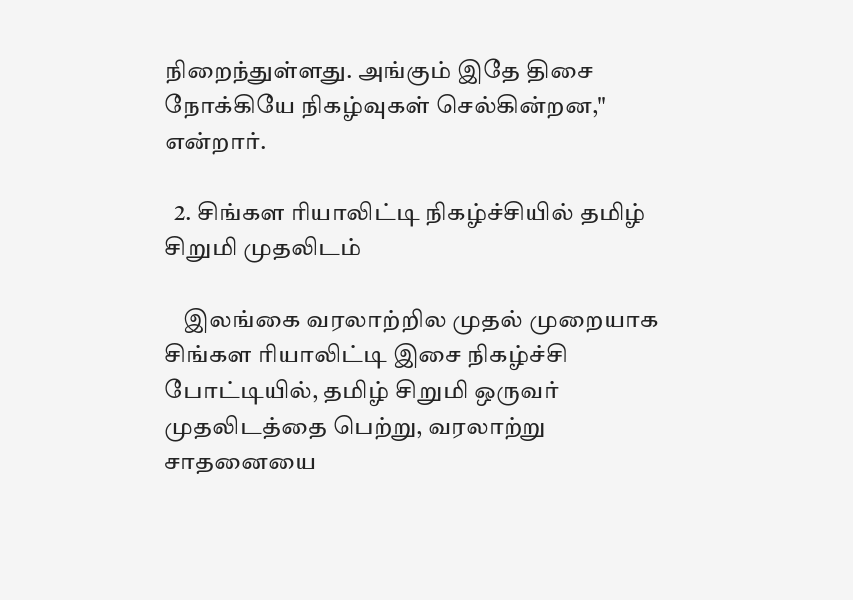நிறைந்துள்ளது. அங்கும் இதே திசை நோக்கியே நிகழ்வுகள் செல்கின்றன," என்றார்.

  2. சிங்கள ரியாலிட்டி நிகழ்ச்சியில் தமிழ் சிறுமி முதலிடம்

    இலங்கை வரலாற்றில முதல் முறையாக சிங்கள ரியாலிட்டி இசை நிகழ்ச்சி போட்டியில், தமிழ் சிறுமி ஒருவர் முதலிடத்தை பெற்று, வரலாற்று சாதனையை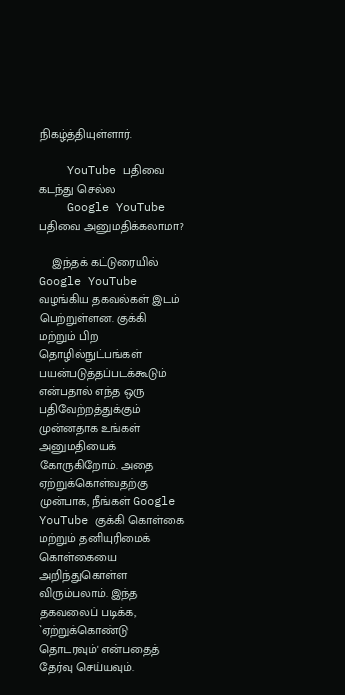நிகழ்த்தியுள்ளார்.

    YouTube பதிவை கடந்து செல்ல
    Google YouTube பதிவை அனுமதிக்கலாமா?

    இந்தக் கட்டுரையில் Google YouTube வழங்கிய தகவல்கள் இடம் பெற்றுள்ளன. குக்கி மற்றும் பிற தொழில்நுட்பங்கள் பயன்படுத்தப்படக்கூடும் என்பதால் எந்த ஒரு பதிவேற்றத்துக்கும் முன்னதாக உங்கள் அனுமதியைக் கோருகிறோம். அதை ஏற்றுக்கொள்வதற்கு முன்பாக, நீங்கள் Google YouTube குக்கி கொள்கை மற்றும் தனியுரிமைக் கொள்கையை அறிந்துகொள்ள விரும்பலாம். இந்த தகவலைப் படிக்க, `ஏற்றுக்கொண்டு தொடரவும்' என்பதைத் தேர்வு செய்யவும்.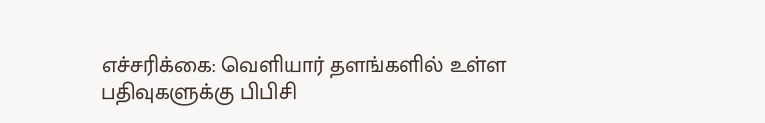எச்சரிக்கை: வெளியார் தளங்களில் உள்ள பதிவுகளுக்கு பிபிசி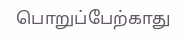பொறுப்பேற்காது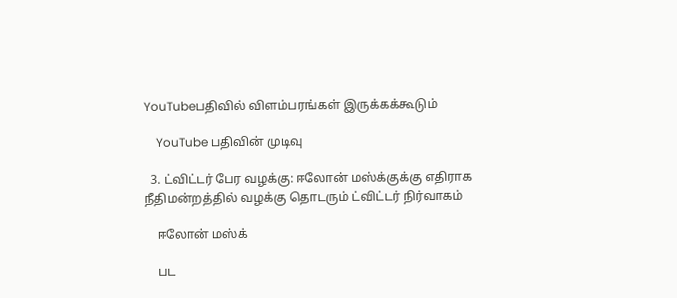YouTubeபதிவில் விளம்பரங்கள் இருக்கக்கூடும்

    YouTube பதிவின் முடிவு

  3. ட்விட்டர் பேர வழக்கு: ஈலோன் மஸ்க்குக்கு எதிராக நீதிமன்றத்தில் வழக்கு தொடரும் ட்விட்டர் நிர்வாகம்

    ஈலோன் மஸ்க்

    பட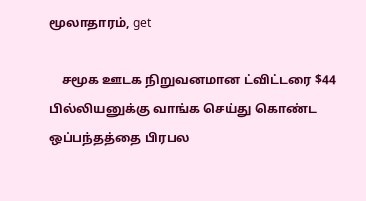மூலாதாரம், get

    சமூக ஊடக நிறுவனமான ட்விட்டரை $44 பில்லியனுக்கு வாங்க செய்து கொண்ட ஒப்பந்தத்தை பிரபல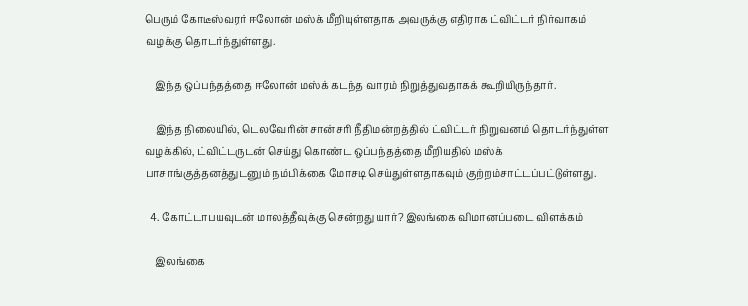பெரும் கோடீஸ்வரர் ஈலோன் மஸ்க் மீறியுள்ளதாக அவருக்கு எதிராக ட்விட்டர் நிர்வாகம் வழக்கு தொடர்ந்துள்ளது.

    இந்த ஒப்பந்தத்தை ஈலோன் மஸ்க் கடந்த வாரம் நிறுத்துவதாகக் கூறியிருந்தார்.

    இந்த நிலையில், டெலவேரின் சான்சரி நீதிமன்றத்தில் ட்விட்டர் நிறுவனம் தொடர்ந்துள்ள வழக்கில், ட்விட்டருடன் செய்து கொண்ட ஒப்பந்தத்தை மீறியதில் மஸ்க் பாசாங்குத்தனத்துடனும் நம்பிக்கை மோசடி செய்துள்ளதாகவும் குற்றம்சாட்டப்பட்டுள்ளது.

  4. கோட்டாபயவுடன் மாலத்தீவுக்கு சென்றது யார்? இலங்கை விமானப்படை விளக்கம்

    இலங்கை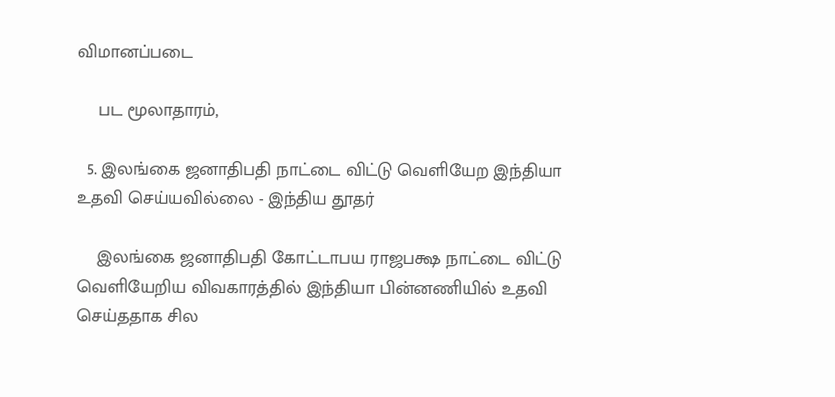விமானப்படை

    பட மூலாதாரம்,

  5. இலங்கை ஜனாதிபதி நாட்டை விட்டு வெளியேற இந்தியா உதவி செய்யவில்லை - இந்திய தூதர்

    இலங்கை ஜனாதிபதி கோட்டாபய ராஜபக்ஷ நாட்டை விட்டு வெளியேறிய விவகாரத்தில் இந்தியா பின்னணியில் உதவி செய்ததாக சில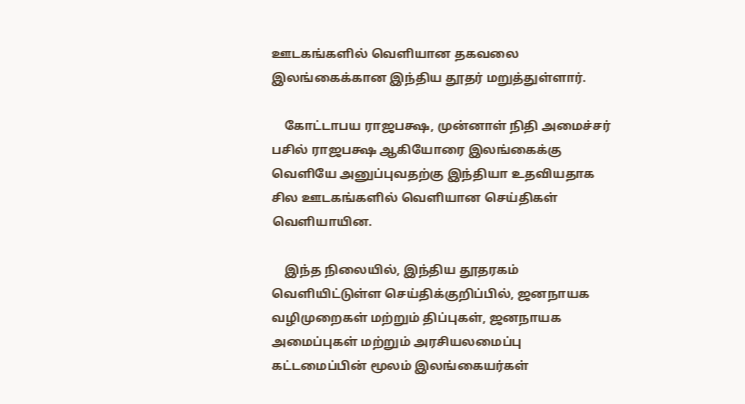ஊடகங்களில் வெளியான தகவலை இலங்கைக்கான இந்திய தூதர் மறுத்துள்ளார்.

    கோட்டாபய ராஜபக்ஷ, முன்னாள் நிதி அமைச்சர் பசில் ராஜபக்ஷ ஆகியோரை இலங்கைக்கு வெளியே அனுப்புவதற்கு இந்தியா உதவியதாக சில ஊடகங்களில் வெளியான செய்திகள் வெளியாயின.

    இந்த நிலையில், இந்திய தூதரகம் வெளியிட்டுள்ள செய்திக்குறிப்பில், ஜனநாயக வழிமுறைகள் மற்றும் திப்புகள், ஜனநாயக அமைப்புகள் மற்றும் அரசியலமைப்பு கட்டமைப்பின் மூலம் இலங்கையர்கள்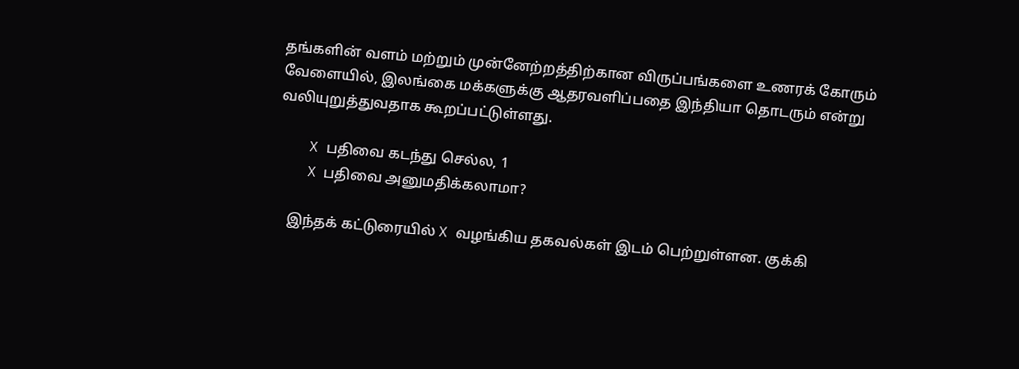தங்களின் வளம் மற்றும் முன்னேற்றத்திற்கான விருப்பங்களை உணரக் கோரும் வேளையில், இலங்கை மக்களுக்கு ஆதரவளிப்பதை இந்தியா தொடரும் என்று வலியுறுத்துவதாக கூறப்பட்டுள்ளது.

    X பதிவை கடந்து செல்ல, 1
    X பதிவை அனுமதிக்கலாமா?

    இந்தக் கட்டுரையில் X வழங்கிய தகவல்கள் இடம் பெற்றுள்ளன. குக்கி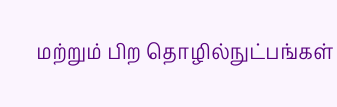மற்றும் பிற தொழில்நுட்பங்கள்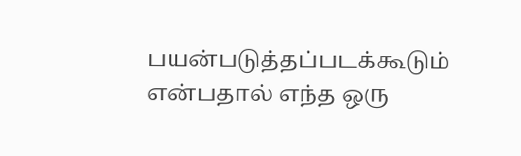பயன்படுத்தப்படக்கூடும் என்பதால் எந்த ஒரு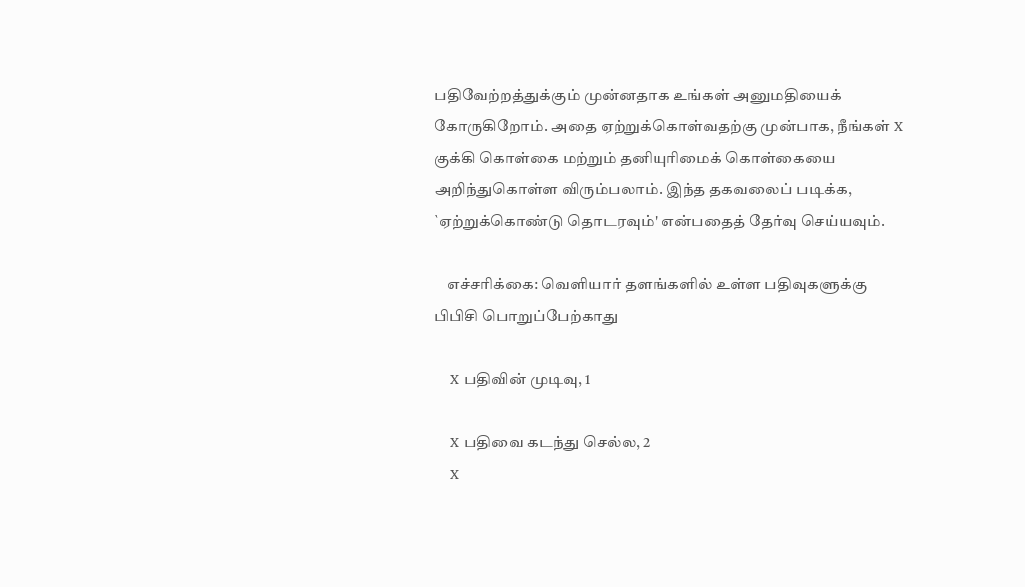பதிவேற்றத்துக்கும் முன்னதாக உங்கள் அனுமதியைக் கோருகிறோம். அதை ஏற்றுக்கொள்வதற்கு முன்பாக, நீங்கள் X குக்கி கொள்கை மற்றும் தனியுரிமைக் கொள்கையை அறிந்துகொள்ள விரும்பலாம். இந்த தகவலைப் படிக்க, `ஏற்றுக்கொண்டு தொடரவும்' என்பதைத் தேர்வு செய்யவும்.

    எச்சரிக்கை: வெளியார் தளங்களில் உள்ள பதிவுகளுக்கு பிபிசி பொறுப்பேற்காது

    X பதிவின் முடிவு, 1

    X பதிவை கடந்து செல்ல, 2
    X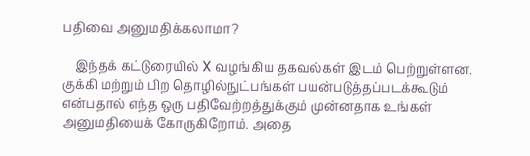பதிவை அனுமதிக்கலாமா?

    இந்தக் கட்டுரையில் X வழங்கிய தகவல்கள் இடம் பெற்றுள்ளன. குக்கி மற்றும் பிற தொழில்நுட்பங்கள் பயன்படுத்தப்படக்கூடும் என்பதால் எந்த ஒரு பதிவேற்றத்துக்கும் முன்னதாக உங்கள் அனுமதியைக் கோருகிறோம். அதை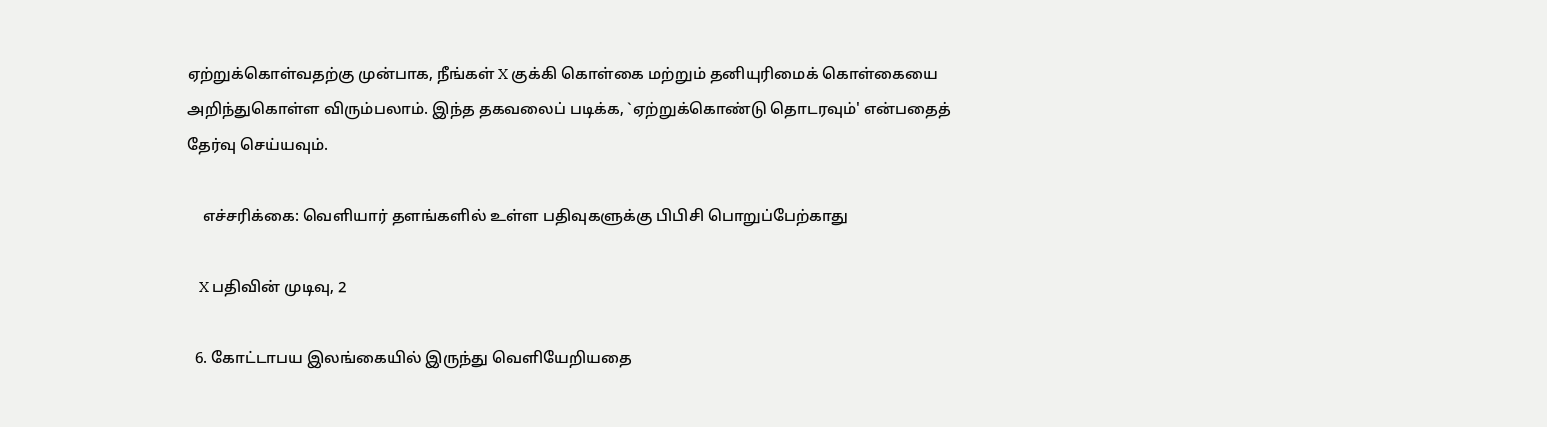ஏற்றுக்கொள்வதற்கு முன்பாக, நீங்கள் X குக்கி கொள்கை மற்றும் தனியுரிமைக் கொள்கையை அறிந்துகொள்ள விரும்பலாம். இந்த தகவலைப் படிக்க, `ஏற்றுக்கொண்டு தொடரவும்' என்பதைத் தேர்வு செய்யவும்.

    எச்சரிக்கை: வெளியார் தளங்களில் உள்ள பதிவுகளுக்கு பிபிசி பொறுப்பேற்காது

    X பதிவின் முடிவு, 2

  6. கோட்டாபய இலங்கையில் இருந்து வெளியேறியதை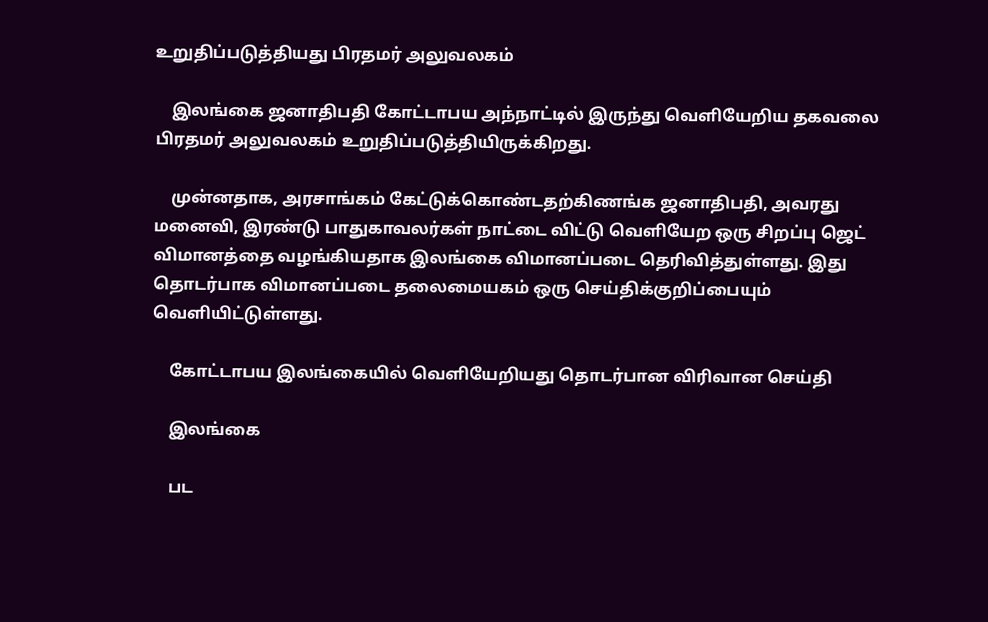உறுதிப்படுத்தியது பிரதமர் அலுவலகம்

    இலங்கை ஜனாதிபதி கோட்டாபய அந்நாட்டில் இருந்து வெளியேறிய தகவலை பிரதமர் அலுவலகம் உறுதிப்படுத்தியிருக்கிறது.

    முன்னதாக, அரசாங்கம் கேட்டுக்கொண்டதற்கிணங்க ஜனாதிபதி, அவரது மனைவி, இரண்டு பாதுகாவலர்கள் நாட்டை விட்டு வெளியேற ஒரு சிறப்பு ஜெட் விமானத்தை வழங்கியதாக இலங்கை விமானப்படை தெரிவித்துள்ளது. இது தொடர்பாக விமானப்படை தலைமையகம் ஒரு செய்திக்குறிப்பையும் வெளியிட்டுள்ளது.

    கோட்டாபய இலங்கையில் வெளியேறியது தொடர்பான விரிவான செய்தி

    இலங்கை

    பட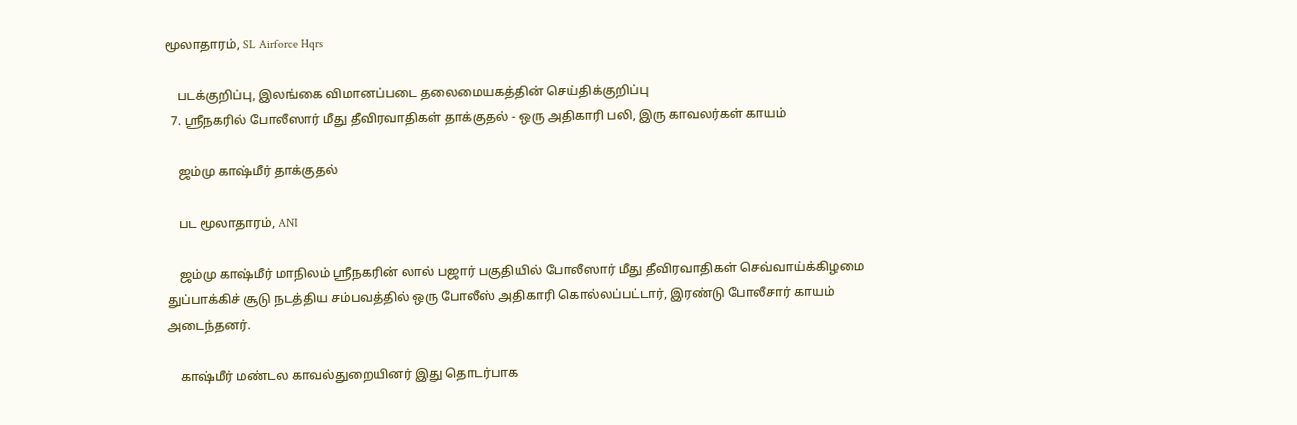மூலாதாரம், SL Airforce Hqrs

    படக்குறிப்பு, இலங்கை விமானப்படை தலைமையகத்தின் செய்திக்குறிப்பு
  7. ஸ்ரீநகரில் போலீஸார் மீது தீவிரவாதிகள் தாக்குதல் - ஒரு அதிகாரி பலி, இரு காவலர்கள் காயம்

    ஜம்மு காஷ்மீர் தாக்குதல்

    பட மூலாதாரம், ANI

    ஜம்மு காஷ்மீர் மாநிலம் ஸ்ரீநகரின் லால் பஜார் பகுதியில் போலீஸார் மீது தீவிரவாதிகள் செவ்வாய்க்கிழமை துப்பாக்கிச் சூடு நடத்திய சம்பவத்தில் ஒரு போலீஸ் அதிகாரி கொல்லப்பட்டார், இரண்டு போலீசார் காயம் அடைந்தனர்.

    காஷ்மீர் மண்டல காவல்துறையினர் இது தொடர்பாக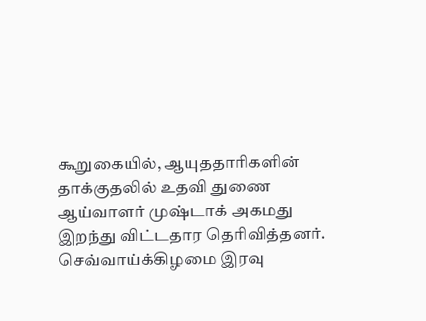கூறுகையில், ஆயுததாரிகளின் தாக்குதலில் உதவி துணை ஆய்வாளர் முஷ்டாக் அகமது இறந்து விட்டதார தெரிவித்தனர். செவ்வாய்க்கிழமை இரவு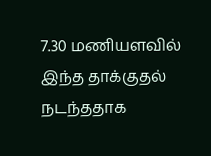7.30 மணியளவில் இந்த தாக்குதல் நடந்ததாக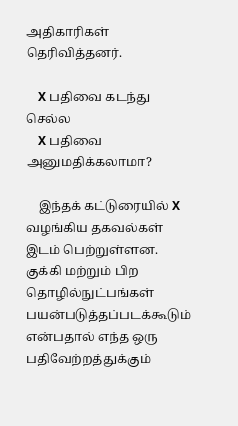அதிகாரிகள் தெரிவித்தனர்.

    X பதிவை கடந்து செல்ல
    X பதிவை அனுமதிக்கலாமா?

    இந்தக் கட்டுரையில் X வழங்கிய தகவல்கள் இடம் பெற்றுள்ளன. குக்கி மற்றும் பிற தொழில்நுட்பங்கள் பயன்படுத்தப்படக்கூடும் என்பதால் எந்த ஒரு பதிவேற்றத்துக்கும்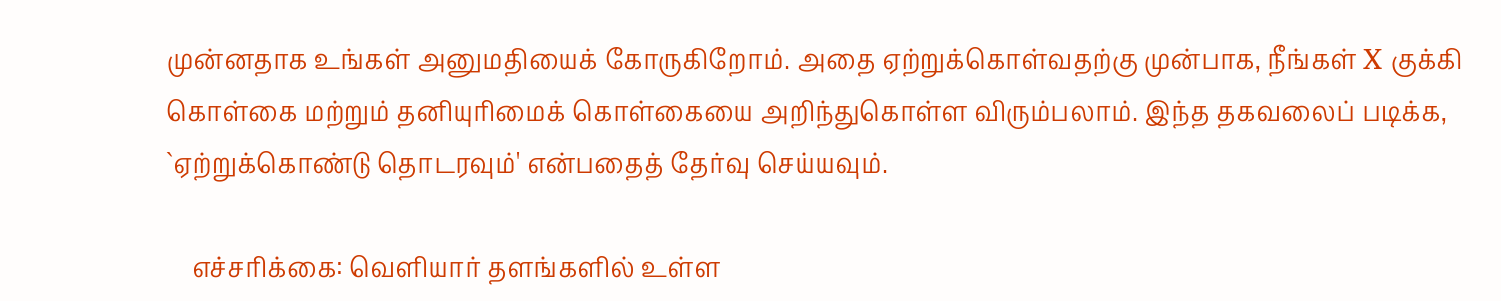முன்னதாக உங்கள் அனுமதியைக் கோருகிறோம். அதை ஏற்றுக்கொள்வதற்கு முன்பாக, நீங்கள் X குக்கி கொள்கை மற்றும் தனியுரிமைக் கொள்கையை அறிந்துகொள்ள விரும்பலாம். இந்த தகவலைப் படிக்க, `ஏற்றுக்கொண்டு தொடரவும்' என்பதைத் தேர்வு செய்யவும்.

    எச்சரிக்கை: வெளியார் தளங்களில் உள்ள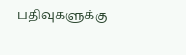பதிவுகளுக்கு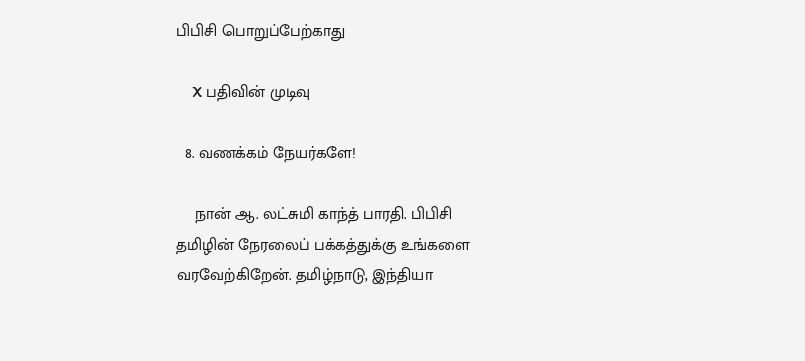பிபிசி பொறுப்பேற்காது

    X பதிவின் முடிவு

  8. வணக்கம் நேயர்களே!

    நான் ஆ. லட்சுமி காந்த் பாரதி. பிபிசி தமிழின் நேரலைப் பக்கத்துக்கு உங்களை வரவேற்கிறேன். தமிழ்நாடு, இந்தியா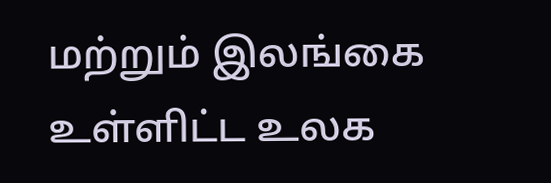மற்றும் இலங்கை உள்ளிட்ட உலக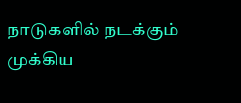நாடுகளில் நடக்கும் முக்கிய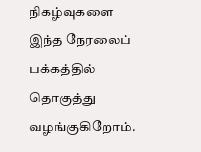நிகழ்வுகளை இந்த நேரலைப் பக்கத்தில் தொகுத்து வழங்குகிறோம்.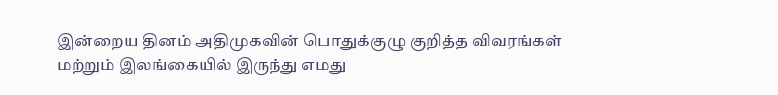இன்றைய தினம் அதிமுகவின் பொதுக்குழு குறித்த விவரங்கள் மற்றும் இலங்கையில் இருந்து எமது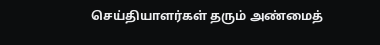செய்தியாளர்கள் தரும் அண்மைத்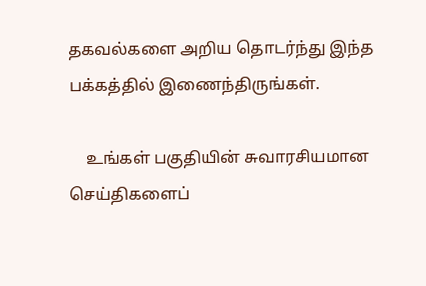தகவல்களை அறிய தொடர்ந்து இந்த பக்கத்தில் இணைந்திருங்கள்.

    உங்கள் பகுதியின் சுவாரசியமான செய்திகளைப்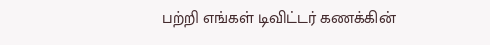பற்றி எங்கள் டிவிட்டர் கணக்கின்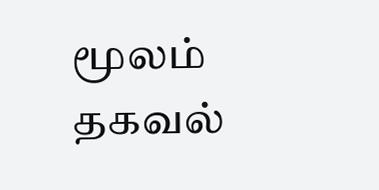மூலம் தகவல்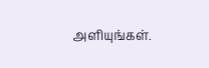அளியுங்கள்.